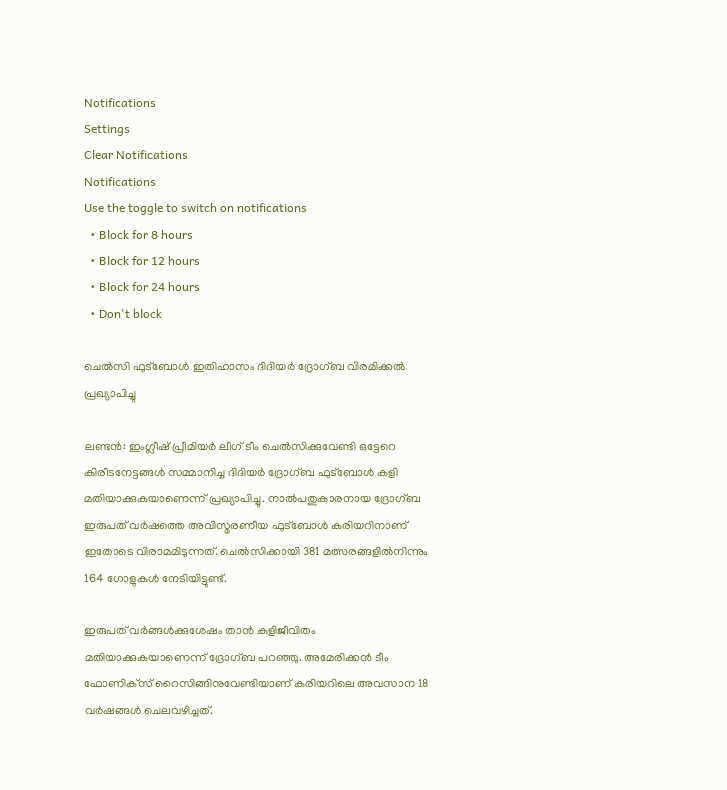Notifications
Settings
Clear Notifications
Notifications
Use the toggle to switch on notifications
  • Block for 8 hours
  • Block for 12 hours
  • Block for 24 hours
  • Don't block

ചെല്‍സി ഫുട്‌ബോള്‍ ഇതിഹാസം ദിദിയര്‍ ദ്രോഗ്ബ വിരമിക്കല്‍ പ്രഖ്യാപിച്ചു

ലണ്ടന്‍: ഇംഗ്ലീഷ് പ്രീമിയര്‍ ലീഗ് ടീം ചെല്‍സിക്കുവേണ്ടി ഒട്ടേറെ കിരീടനേട്ടങ്ങള്‍ സമ്മാനിച്ച ദിദിയര്‍ ദ്രോഗ്ബ ഫുട്‌ബോള്‍ കളി മതിയാക്കുകയാണെന്ന് പ്രഖ്യാപിച്ചു. നാല്‍പതുകാരനായ ദ്രോഗ്ബ ഇരുപത് വര്‍ഷത്തെ അവിസ്മരണീയ ഫുട്‌ബോള്‍ കരിയറിനാണ് ഇതോടെ വിരാമമിടുന്നത്. ചെല്‍സിക്കായി 381 മത്സരങ്ങളില്‍നിന്നും 164 ഗോളുകള്‍ നേടിയിട്ടുണ്ട്.

ഇരുപത് വര്‍ങ്ങള്‍ക്കുശേഷം താന്‍ കളിജീവിതം മതിയാക്കുകയാണെന്ന് ദ്രോഗ്ബ പറഞ്ഞു. അമേരിക്കന്‍ ടീം ഫോണിക്‌സ് റൈസിങ്ങിനുവേണ്ടിയാണ് കരിയറിലെ അവസാന 18 വര്‍ഷങ്ങള്‍ ചെലവഴിച്ചത്.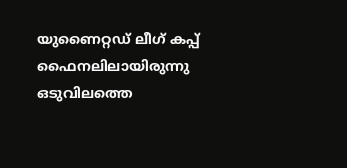യുണൈറ്റഡ് ലീഗ് കപ്പ് ഫൈനലിലായിരുന്നു ഒടുവിലത്തെ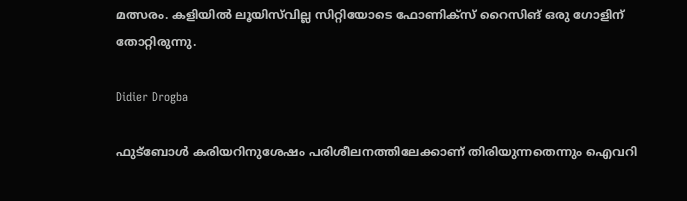മത്സരം. കളിയില്‍ ലൂയിസ്‌വില്ല സിറ്റിയോടെ ഫോണിക്‌സ് റൈസിങ് ഒരു ഗോളിന് തോറ്റിരുന്നു.

Didier Drogba

ഫുട്‌ബോള്‍ കരിയറിനുശേഷം പരിശീലനത്തിലേക്കാണ് തിരിയുന്നതെന്നും ഐവറി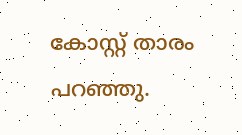കോസ്റ്റ് താരം പറഞ്ഞു.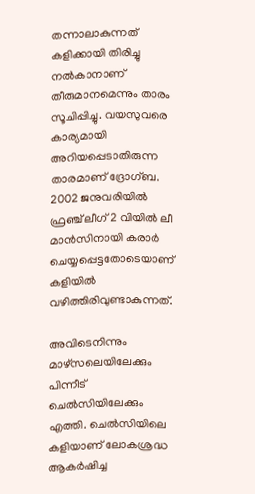തന്നാലാകുന്നത് കളിക്കായി തിരിച്ചു നല്‍കാനാണ് തീരുമാനമെന്നും താരം സൂചിപ്പിച്ചു. വയസുവരെ കാര്യമായി അറിയപ്പെടാതിരുന്ന താരമാണ് ദ്രോഗ്ബ. 2002 ജനുവരിയില്‍ ഫ്രഞ്ച് ലീഗ് 2 വിയില്‍ ലീ മാന്‍സിനായി കരാര്‍ ചെയ്യപ്പെട്ടതോടെയാണ് കളിയില്‍ വഴിത്തിരിവുണ്ടാകുന്നത്.

അവിടെനിന്നും മാഴ്‌സലെയിലേക്കും പിന്നീട് ചെല്‍സിയിലേക്കും എത്തി. ചെല്‍സിയിലെ കളിയാണ് ലോകശ്രദ്ധ ആകര്‍ഷിച്ച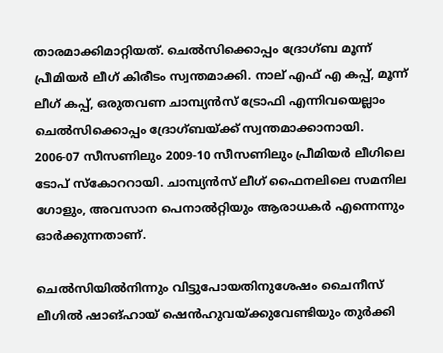താരമാക്കിമാറ്റിയത്. ചെല്‍സിക്കൊപ്പം ദ്രോഗ്ബ മൂന്ന് പ്രീമിയര്‍ ലീഗ് കിരീടം സ്വന്തമാക്കി. നാല് എഫ് എ കപ്പ്, മൂന്ന് ലീഗ് കപ്പ്, ഒരുതവണ ചാമ്പ്യന്‍സ് ട്രോഫി എന്നിവയെല്ലാം ചെല്‍സിക്കൊപ്പം ദ്രോഗ്ബയ്ക്ക് സ്വന്തമാക്കാനായി. 2006-07 സീസണിലും 2009-10 സീസണിലും പ്രീമിയര്‍ ലീഗിലെ ടോപ് സ്‌കോററായി. ചാമ്പ്യന്‍സ് ലീഗ് ഫൈനലിലെ സമനില ഗോളും, അവസാന പെനാല്‍റ്റിയും ആരാധകര്‍ എന്നെന്നും ഓര്‍ക്കുന്നതാണ്.

ചെല്‍സിയില്‍നിന്നും വിട്ടുപോയതിനുശേഷം ചൈനീസ് ലീഗില്‍ ഷാങ്ഹായ് ഷെന്‍ഹുവയ്ക്കുവേണ്ടിയും തുര്‍ക്കി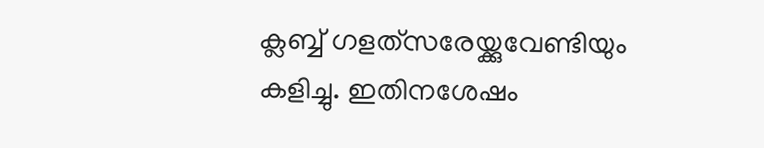ക്ലബ്ബ് ഗളത്‌സരേയ്ക്കുവേണ്ടിയും കളിച്ചു. ഇതിനശേഷം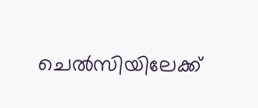ചെല്‍സിയിലേക്ക്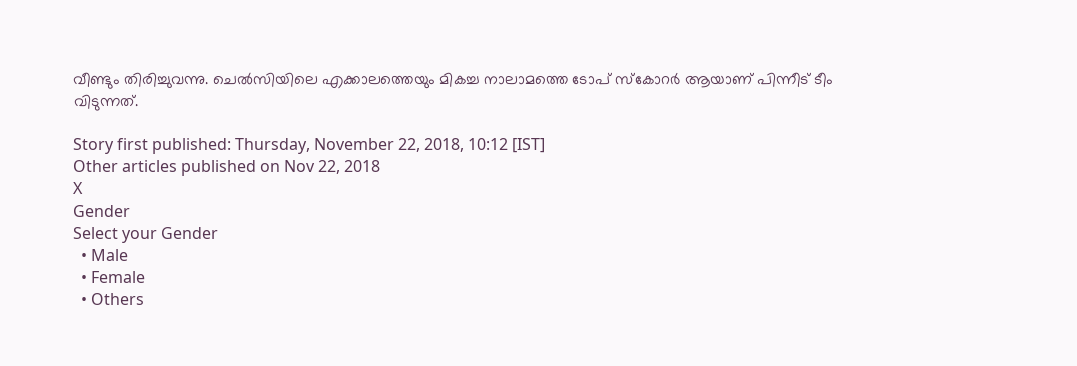വീണ്ടും തിരിച്ചുവന്നു. ചെല്‍സിയിലെ എക്കാലത്തെയും മികച്ച നാലാമത്തെ ടോപ് സ്‌കോറര്‍ ആയാണ് പിന്നീട് ടീം വിടുന്നത്.

Story first published: Thursday, November 22, 2018, 10:12 [IST]
Other articles published on Nov 22, 2018
X
Gender
Select your Gender
  • Male
  • Female
  • Others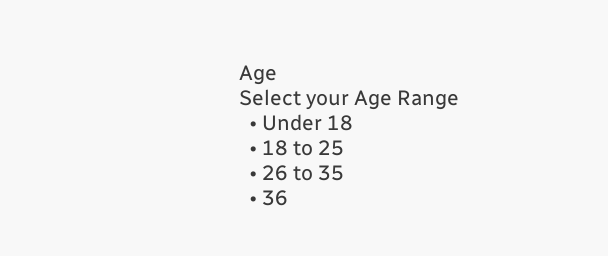Age
Select your Age Range
  • Under 18
  • 18 to 25
  • 26 to 35
  • 36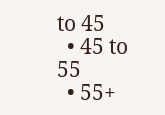to 45
  • 45 to 55
  • 55+